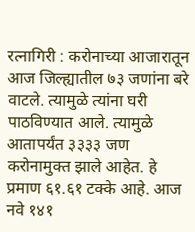रत्नागिरी : करोनाच्या आजारातून आज जिल्ह्यातील ७३ जणांना बरे वाटले. त्यामुळे त्यांना घरी पाठविण्यात आले. त्यामुळे आतापर्यंत ३३३३ जण करोनामुक्त झाले आहेत. हे प्रमाण ६१.६१ टक्के आहे. आज नवे १४१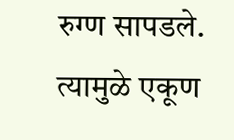रुग्ण सापडले. त्यामुळे एकूण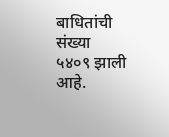बाधितांची संख्या ५४०९ झाली आहे.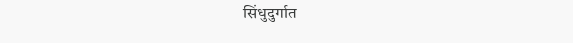सिंधुदुर्गात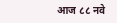आज ८८ नवे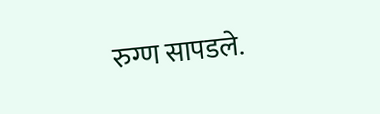रुग्ण सापडले.